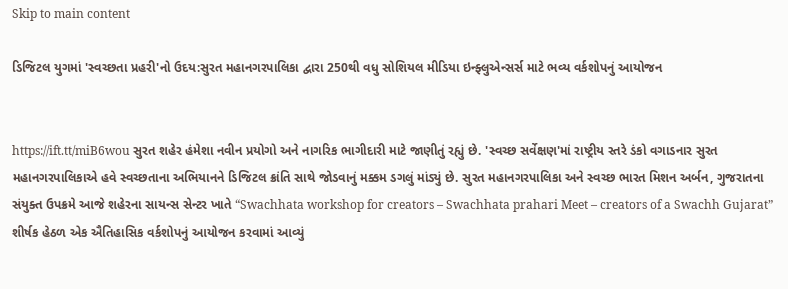Skip to main content

ડિજિટલ યુગમાં 'સ્વચ્છતા પ્રહરી'નો ઉદય:સુરત મહાનગરપાલિકા દ્વારા 250થી વધુ સોશિયલ મીડિયા ઇન્ફ્લુએન્સર્સ માટે ભવ્ય વર્કશોપનું આયોજન


https://ift.tt/miB6wou સુરત શહેર હંમેશા નવીન પ્રયોગો અને નાગરિક ભાગીદારી માટે જાણીતું રહ્યું છે. 'સ્વચ્છ સર્વેક્ષણ'માં રાષ્ટ્રીય સ્તરે ડંકો વગાડનાર સુરત મહાનગરપાલિકાએ હવે સ્વચ્છતાના અભિયાનને ડિજિટલ ક્રાંતિ સાથે જોડવાનું મક્કમ ડગલું માંડ્યું છે. સુરત મહાનગરપાલિકા અને સ્વચ્છ ભારત મિશન અર્બન, ગુજરાતના સંયુક્ત ઉપક્રમે આજે શહેરના સાયન્સ સેન્ટર ખાતે “Swachhata workshop for creators – Swachhata prahari Meet – creators of a Swachh Gujarat” શીર્ષક હેઠળ એક ઐતિહાસિક વર્કશોપનું આયોજન કરવામાં આવ્યું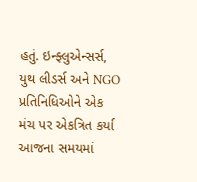હતું. ઇન્ફ્લુએન્સર્સ, યુથ લીડર્સ અને NGO પ્રતિનિધિઓને એક મંચ પર એકત્રિત કર્યા આજના સમયમાં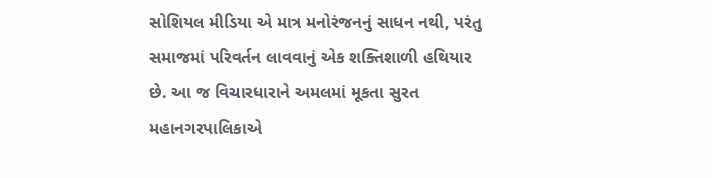સોશિયલ મીડિયા એ માત્ર મનોરંજનનું સાધન નથી, પરંતુ સમાજમાં પરિવર્તન લાવવાનું એક શક્તિશાળી હથિયાર છે. આ જ વિચારધારાને અમલમાં મૂકતા સુરત મહાનગરપાલિકાએ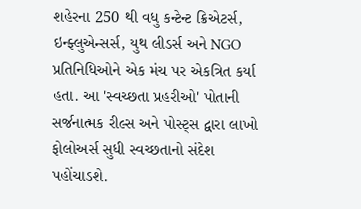શહેરના 250 થી વધુ કન્ટેન્ટ ક્રિએટર્સ, ઇન્ફ્લુએન્સર્સ, યુથ લીડર્સ અને NGO પ્રતિનિધિઓને એક મંચ પર એકત્રિત કર્યા હતા. આ 'સ્વચ્છતા પ્રહરીઓ' પોતાની સર્જનાત્મક રીલ્સ અને પોસ્ટ્સ દ્વારા લાખો ફોલોઅર્સ સુધી સ્વચ્છતાનો સંદેશ પહોંચાડશે.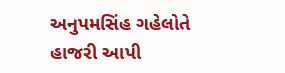અનુપમસિંહ ગહેલોતે હાજરી આપી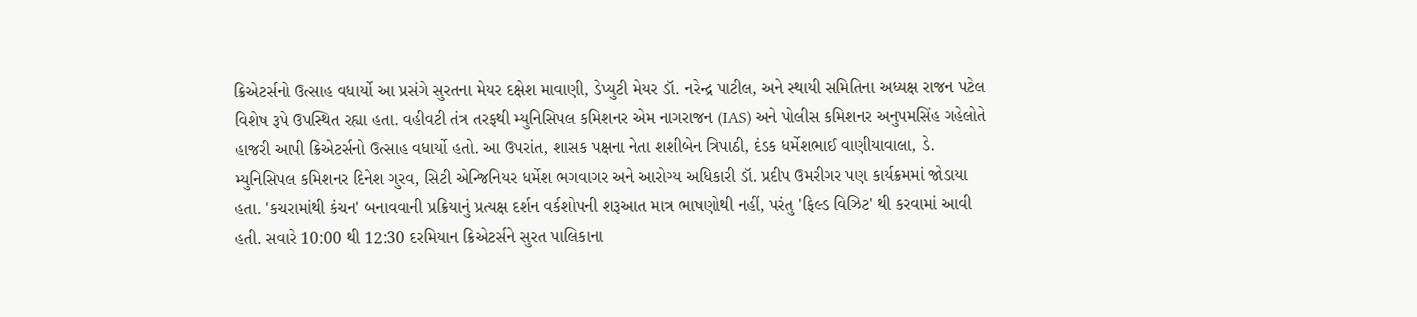ક્રિએટર્સનો ઉત્સાહ વધાર્યો આ પ્રસંગે સુરતના મેયર દક્ષેશ માવાણી, ડેપ્યુટી મેયર ડૉ. નરેન્દ્ર પાટીલ, અને સ્થાયી સમિતિના અધ્યક્ષ રાજન પટેલ વિશેષ રૂપે ઉપસ્થિત રહ્યા હતા. વહીવટી તંત્ર તરફથી મ્યુનિસિપલ કમિશનર એમ નાગરાજન (IAS) અને પોલીસ કમિશનર અનુપમસિંહ ગહેલોતે હાજરી આપી ક્રિએટર્સનો ઉત્સાહ વધાર્યો હતો. આ ઉપરાંત, શાસક પક્ષના નેતા શશીબેન ત્રિપાઠી, દંડક ધર્મેશભાઈ વાણીયાવાલા, ડે. મ્યુનિસિપલ કમિશનર દિનેશ ગુરવ, સિટી એન્જિનિયર ધર્મેશ ભગવાગર અને આરોગ્ય અધિકારી ડૉ. પ્રદીપ ઉમરીગર પણ કાર્યક્રમમાં જોડાયા હતા. 'કચરામાંથી કંચન' બનાવવાની પ્રક્રિયાનું પ્રત્યક્ષ દર્શન વર્કશોપની શરૂઆત માત્ર ભાષણોથી નહીં, પરંતુ 'ફિલ્ડ વિઝિટ' થી કરવામાં આવી હતી. સવારે 10:00 થી 12:30 દરમિયાન ક્રિએટર્સને સુરત પાલિકાના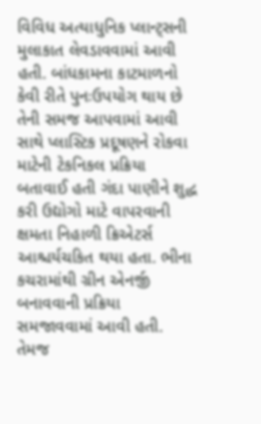વિવિધ અત્યાધુનિક પ્લાન્ટ્સની મુલાકાત લેવડાવવામાં આવી હતી. બાંધકામના કાટમાળનો કેવી રીતે પુનઃઉપયોગ થાય છે તેની સમજ આપવામાં આવી સાથે પ્લાસ્ટિક પ્રદૂષણને રોકવા માટેની ટેકનિકલ પ્રક્રિયા બતાવાઈ હતી ગંદા પાણીને શુદ્ધ કરી ઉદ્યોગો માટે વાપરવાની ક્ષમતા નિહાળી ક્રિએટર્સ આશ્ચર્યચકિત થયા હતા. ભીના કચરામાંથી ગ્રીન એનર્જી બનાવવાની પ્રક્રિયા સમજાવવામાં આવી હતી. તેમજ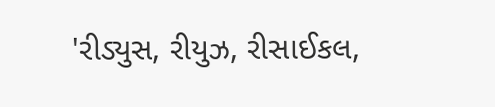'રીડ્યુસ, રીયુઝ, રીસાઈકલ,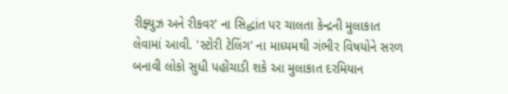રીફ્યુઝ અને રીકવર' ના સિદ્ધાંત પર ચાલતા કેન્દ્રની મુલાકાત લેવામાં આવી. 'સ્ટોરી ટેલિંગ' ના માધ્યમથી ગંભીર વિષયોને સરળ બનાવી લોકો સુધી પહોંચાડી શકે આ મુલાકાત દરમિયાન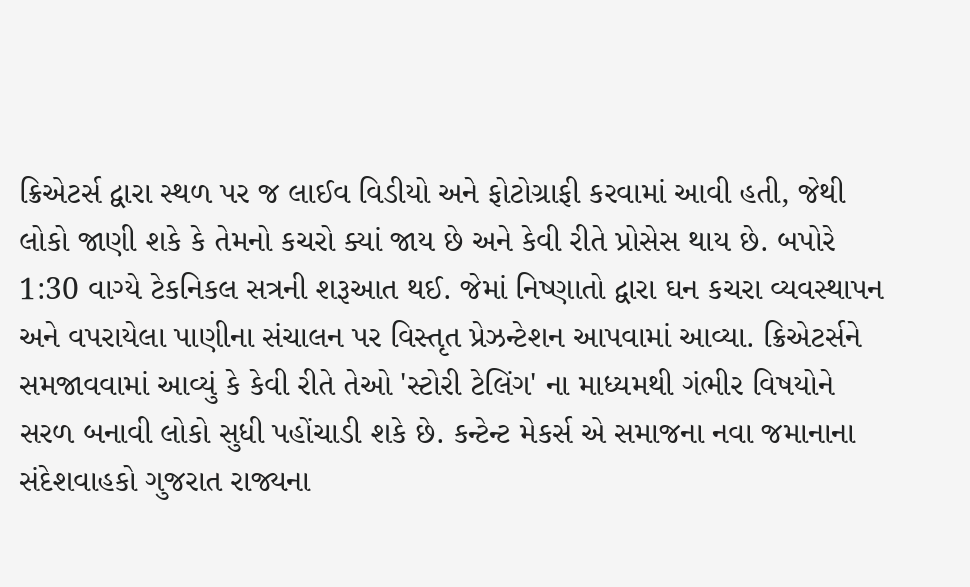ક્રિએટર્સ દ્વારા સ્થળ પર જ લાઈવ વિડીયો અને ફોટોગ્રાફી કરવામાં આવી હતી, જેથી લોકો જાણી શકે કે તેમનો કચરો ક્યાં જાય છે અને કેવી રીતે પ્રોસેસ થાય છે. બપોરે 1:30 વાગ્યે ટેકનિકલ સત્રની શરૂઆત થઈ. જેમાં નિષ્ણાતો દ્વારા ઘન કચરા વ્યવસ્થાપન અને વપરાયેલા પાણીના સંચાલન પર વિસ્તૃત પ્રેઝન્ટેશન આપવામાં આવ્યા. ક્રિએટર્સને સમજાવવામાં આવ્યું કે કેવી રીતે તેઓ 'સ્ટોરી ટેલિંગ' ના માધ્યમથી ગંભીર વિષયોને સરળ બનાવી લોકો સુધી પહોંચાડી શકે છે. કન્ટેન્ટ મેકર્સ એ સમાજના નવા જમાનાના સંદેશવાહકો ગુજરાત રાજ્યના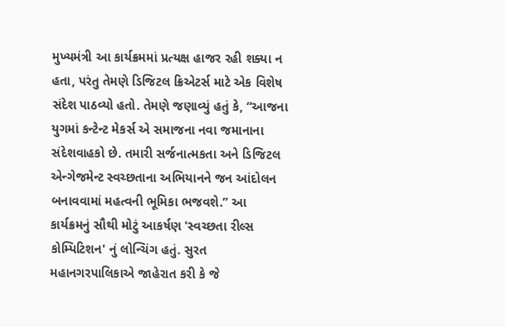મુખ્યમંત્રી આ કાર્યક્રમમાં પ્રત્યક્ષ હાજર રહી શક્યા ન હતા, પરંતુ તેમણે ડિજિટલ ક્રિએટર્સ માટે એક વિશેષ સંદેશ પાઠવ્યો હતો. તેમણે જણાવ્યું હતું કે, “આજના યુગમાં કન્ટેન્ટ મેકર્સ એ સમાજના નવા જમાનાના સંદેશવાહકો છે. તમારી સર્જનાત્મકતા અને ડિજિટલ એન્ગેજમેન્ટ સ્વચ્છતાના અભિયાનને જન આંદોલન બનાવવામાં મહત્વની ભૂમિકા ભજવશે.” આ કાર્યક્રમનું સૌથી મોટું આકર્ષણ 'સ્વચ્છતા રીલ્સ કોમ્પિટિશન' નું લોન્ચિંગ હતું. સુરત મહાનગરપાલિકાએ જાહેરાત કરી કે જે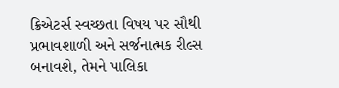ક્રિએટર્સ સ્વચ્છતા વિષય પર સૌથી પ્રભાવશાળી અને સર્જનાત્મક રીલ્સ બનાવશે, તેમને પાલિકા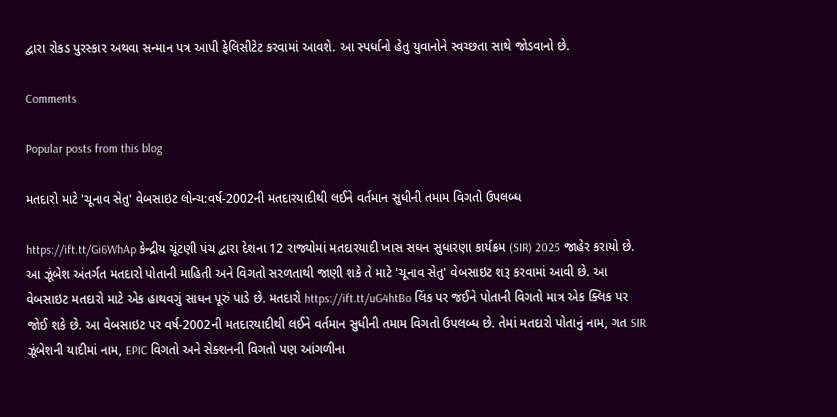દ્વારા રોકડ પુરસ્કાર અથવા સન્માન પત્ર આપી ફેલિસીટેટ કરવામાં આવશે. આ સ્પર્ધાનો હેતુ યુવાનોને સ્વચ્છતા સાથે જોડવાનો છે.

Comments

Popular posts from this blog

મતદારો માટે 'ચૂનાવ સેતુ' વેબસાઇટ લોન્ચ:વર્ષ-2002ની મતદારયાદીથી લઈને વર્તમાન સુધીની તમામ વિગતો ઉપલબ્ધ

https://ift.tt/Gi6WhAp કેન્દ્રીય ચૂંટણી પંચ દ્વારા દેશના 12 રાજ્યોમાં મતદારયાદી ખાસ સઘન સુધારણા કાર્યક્રમ (SIR) 2025 જાહેર કરાયો છે. આ ઝૂંબેશ અંતર્ગત મતદારો પોતાની માહિતી અને વિગતો સરળતાથી જાણી શકે તે માટે 'ચૂનાવ સેતુ' વેબસાઇટ શરૂ કરવામાં આવી છે. આ વેબસાઇટ મતદારો માટે એક હાથવગું સાધન પૂરું પાડે છે. મતદારો https://ift.tt/uG4htBo લિંક પર જઈને પોતાની વિગતો માત્ર એક ક્લિક પર જોઈ શકે છે. આ વેબસાઇટ પર વર્ષ-2002ની મતદારયાદીથી લઈને વર્તમાન સુધીની તમામ વિગતો ઉપલબ્ધ છે. તેમાં મતદારો પોતાનું નામ, ગત SIR ઝૂંબેશની યાદીમાં નામ, EPIC વિગતો અને સેક્શનની વિગતો પણ આંગળીના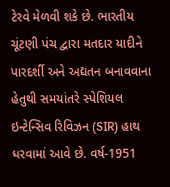ટેરવે મેળવી શકે છે. ભારતીય ચૂંટણી પંચ દ્વારા મતદાર યાદીને પારદર્શી અને અદ્યતન બનાવવાના હેતુથી સમયાંતરે સ્પેશિયલ ઇન્ટેન્સિવ રિવિઝન (SIR) હાથ ધરવામાં આવે છે. વર્ષ-1951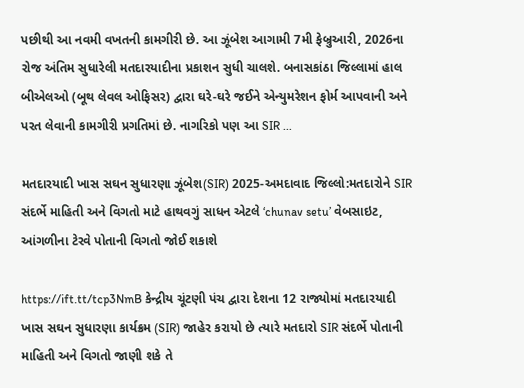પછીથી આ નવમી વખતની કામગીરી છે. આ ઝૂંબેશ આગામી 7મી ફેબ્રુઆરી, 2026ના રોજ અંતિમ સુધારેલી મતદારયાદીના પ્રકાશન સુધી ચાલશે. બનાસકાંઠા જિલ્લામાં હાલ બીએલઓ (બૂથ લેવલ ઓફિસર) દ્વારા ઘરે-ઘરે જઈને એન્યુમરેશન ફોર્મ આપવાની અને પરત લેવાની કામગીરી પ્રગતિમાં છે. નાગરિકો પણ આ SIR ...

મતદારયાદી ખાસ સઘન સુધારણા ઝૂંબેશ(SIR) 2025-અમદાવાદ જિલ્લો:મતદારોને SIR સંદર્ભે માહિતી અને વિગતો માટે હાથવગું સાધન એટલે ‘chunav setu’ વેબસાઇટ, આંગળીના ટેરવે પોતાની વિગતો જોઈ શકાશે

https://ift.tt/tcp3NmB કેન્દ્રીય ચૂંટણી પંચ દ્વારા દેશના 12 રાજ્યોમાં મતદારયાદી ખાસ સઘન સુધારણા કાર્યક્રમ (SIR) જાહેર કરાયો છે ત્યારે મતદારો SIR સંદર્ભે પોતાની માહિતી અને વિગતો જાણી શકે તે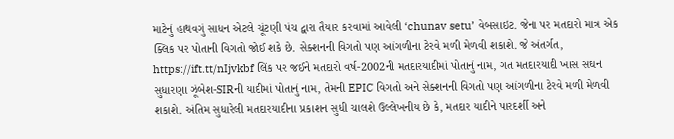માટેનું હાથવગું સાધન એટલે ચૂંટણી પંચ દ્વારા તૈયાર કરવામાં આવેલી ‘chunav setu’ વેબસાઇટ. જેના પર મતદારો માત્ર એક ક્લિક પર પોતાની વિગતો જોઈ શકે છે. સેક્શનની વિગતો પણ આંગળીના ટેરવે મળી મેળવી શકાશે. જે અંતર્ગત, https://ift.tt/nIjvkbf લિંક પર જઈને મતદારો વર્ષ-2002ની મતદારયાદીમાં પોતાનું નામ, ગત મતદારયાદી ખાસ સઘન સુધારણા ઝૂંબેશ-SIRની યાદીમાં પોતાનું નામ, તેમની EPIC વિગતો અને સેક્શનની વિગતો પણ આંગળીના ટેરવે મળી મેળવી શકાશે. અંતિમ સુધારેલી મતદારયાદીના પ્રકાશન સુધી ચાલશે ઉલ્લેખનીય છે કે, મતદાર યાદીને પારદર્શી અને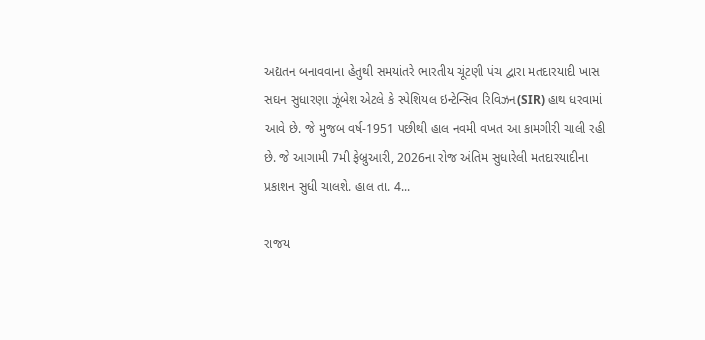અદ્યતન બનાવવાના હેતુથી સમયાંતરે ભારતીય ચૂંટણી પંચ દ્વારા મતદારયાદી ખાસ સઘન સુધારણા ઝૂંબેશ એટલે કે સ્પેશિયલ ઇન્ટેન્સિવ રિવિઝન(SIR) હાથ ધરવામાં આવે છે. જે મુજબ વર્ષ-1951 પછીથી હાલ નવમી વખત આ કામગીરી ચાલી રહી છે. જે આગામી 7મી ફેબ્રુઆરી, 2026ના રોજ અંતિમ સુધારેલી મતદારયાદીના પ્રકાશન સુધી ચાલશે. હાલ તા. 4...

રાજય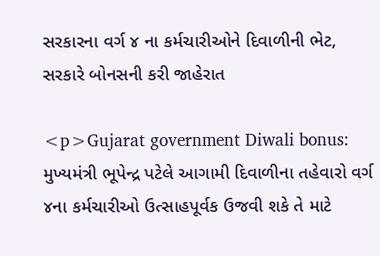સરકારના વર્ગ ૪ ના કર્મચારીઓને દિવાળીની ભેટ, સરકારે બોનસની કરી જાહેરાત

<p>Gujarat government Diwali bonus: મુખ્યમંત્રી ભૂપેન્દ્ર પટેલે આગામી દિવાળીના તહેવારો વર્ગ ૪ના કર્મચારીઓ ઉત્‍સાહપૂર્વક ઉજવી શકે તે માટે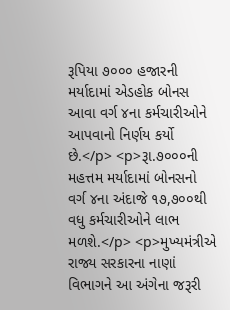રૂપિયા ૭૦૦૦ હજારની મર્યાદામાં એડહોક બોનસ આવા વર્ગ ૪ના કર્મચારીઓને આપવાનો નિર્ણય કર્યો છે.</p> <p>રૂા.૭૦૦૦ની મહત્તમ મર્યાદામાં બોનસનો વર્ગ ૪ના અંદાજે ૧૭,૭૦૦થી વધુ કર્મચારીઓને લાભ મળશે.</p> <p>મુખ્યમંત્રીએ રાજ્ય સરકારના નાણાં વિભાગને આ અંગેના જરૂરી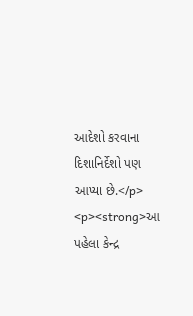આદેશો કરવાના દિશાનિર્દેશો પણ આપ્યા છે.</p> <p><strong>આ પહેલા કેન્દ્ર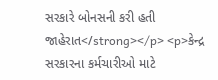સરકારે બોનસની કરી હતી જાહેરાત</strong></p> <p>કેન્દ્ર સરકારના કર્મચારીઓ માટે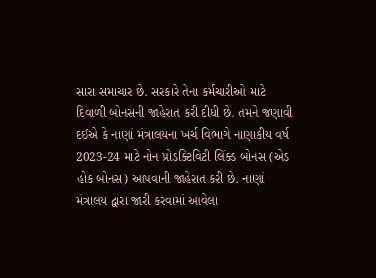સારા સમાચાર છે. સરકારે તેના કર્મચારીઓ માટે દિવાળી બોનસની જાહેરાત કરી દીધી છે. તમને જણાવી દઈએ કે નાણાં મંત્રાલયના ખર્ચ વિભાગે નાણાકીય વર્ષ 2023-24 માટે નોન પ્રોડક્ટિવિટી લિંક્ડ બોનસ (એડ હોક બોનસ) આપવાની જાહેરાત કરી છે. નાણાં મંત્રાલય દ્વારા જારી કરવામાં આવેલા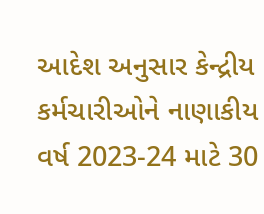આદેશ અનુસાર કેન્દ્રીય કર્મચારીઓને નાણાકીય વર્ષ 2023-24 માટે 30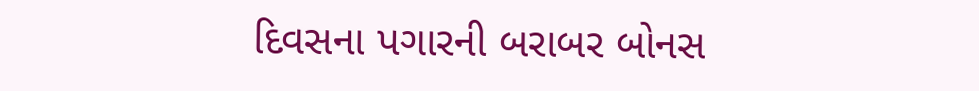દિવસના પગારની બરાબર બોનસ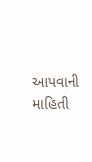આપવાની માહિતી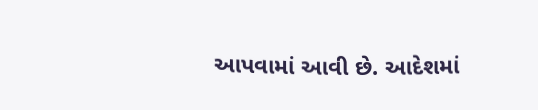આપવામાં આવી છે. આદેશમાં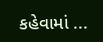કહેવામાં ...